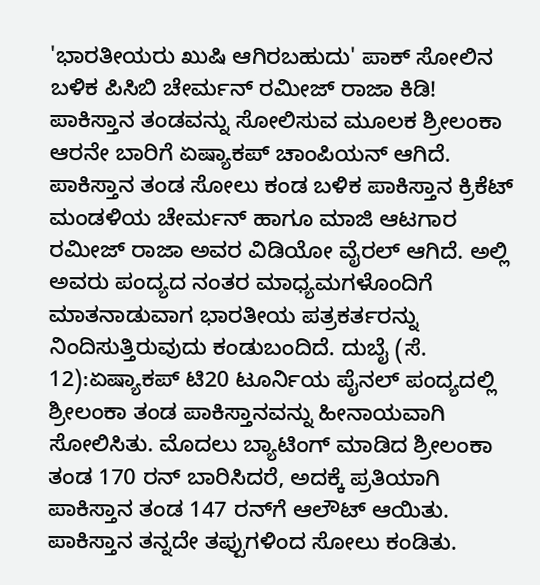'ಭಾರತೀಯರು ಖುಷಿ ಆಗಿರಬಹುದು' ಪಾಕ್‌ ಸೋಲಿನ ಬಳಿಕ ಪಿಸಿಬಿ ಚೇರ್ಮನ್‌ ರಮೀಜ್‌ ರಾಜಾ ಕಿಡಿ! ಪಾಕಿಸ್ತಾನ ತಂಡವನ್ನು ಸೋಲಿಸುವ ಮೂಲಕ ಶ್ರೀಲಂಕಾ ಆರನೇ ಬಾರಿಗೆ ಏಷ್ಯಾಕಪ್‌ ಚಾಂಪಿಯನ್‌ ಆಗಿದೆ. ಪಾಕಿಸ್ತಾನ ತಂಡ ಸೋಲು ಕಂಡ ಬಳಿಕ ಪಾಕಿಸ್ತಾನ ಕ್ರಿಕೆಟ್‌ ಮಂಡಳಿಯ ಚೇರ್ಮನ್‌ ಹಾಗೂ ಮಾಜಿ ಆಟಗಾರ ರಮೀಜ್‌ ರಾಜಾ ಅವರ ವಿಡಿಯೋ ವೈರಲ್‌ ಆಗಿದೆ. ಅಲ್ಲಿ ಅವರು ಪಂದ್ಯದ ನಂತರ ಮಾಧ್ಯಮಗಳೊಂದಿಗೆ ಮಾತನಾಡುವಾಗ ಭಾರತೀಯ ಪತ್ರಕರ್ತರನ್ನು ನಿಂದಿಸುತ್ತಿರುವುದು ಕಂಡುಬಂದಿದೆ. ದುಬೈ (ಸೆ. 12):ಏಷ್ಯಾಕಪ್‌ ಟಿ20 ಟೂರ್ನಿಯ ಪೈನಲ್‌ ಪಂದ್ಯದಲ್ಲಿ ಶ್ರೀಲಂಕಾ ತಂಡ ಪಾಕಿಸ್ತಾನವನ್ನು ಹೀನಾಯವಾಗಿ ಸೋಲಿಸಿತು. ಮೊದಲು ಬ್ಯಾಟಿಂಗ್ ಮಾಡಿದ ಶ್ರೀಲಂಕಾ ತಂಡ 170 ರನ್ ಬಾರಿಸಿದರೆ, ಅದಕ್ಕೆ ಪ್ರತಿಯಾಗಿ ಪಾಕಿಸ್ತಾನ ತಂಡ 147 ರನ್‌ಗೆ ಆಲೌಟ್‌ ಆಯಿತು. ಪಾಕಿಸ್ತಾನ ತನ್ನದೇ ತಪ್ಪುಗಳಿಂದ ಸೋಲು ಕಂಡಿತು.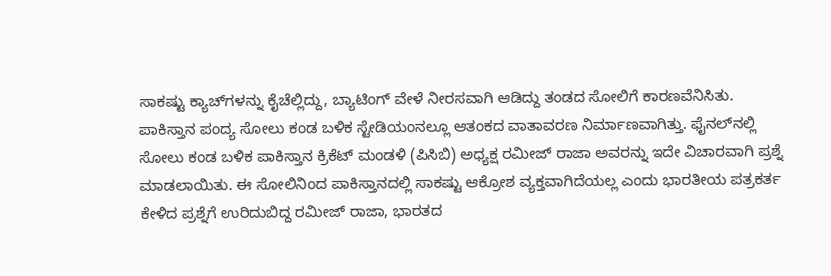ಸಾಕಷ್ಟು ಕ್ಯಾಚ್‌ಗಳನ್ನು ಕೈಚೆಲ್ಲಿದ್ದು, ಬ್ಯಾಟಿಂಗ್‌ ವೇಳೆ ನೀರಸವಾಗಿ ಆಡಿದ್ದು ತಂಡದ ಸೋಲಿಗೆ ಕಾರಣವೆನಿಸಿತು. ಪಾಕಿಸ್ತಾನ ಪಂದ್ಯ ಸೋಲು ಕಂಡ ಬಳಿಕ ಸ್ಟೇಡಿಯಂನಲ್ಲೂ ಆತಂಕದ ವಾತಾವರಣ ನಿರ್ಮಾಣವಾಗಿತ್ತು. ಫೈನಲ್‌ನಲ್ಲಿ ಸೋಲು ಕಂಡ ಬಳಿಕ ಪಾಕಿಸ್ತಾನ ಕ್ರಿಕೆಟ್ ಮಂಡಳಿ (ಪಿಸಿಬಿ) ಅಧ್ಯಕ್ಷ ರಮೀಜ್ ರಾಜಾ ಅವರನ್ನು ಇದೇ ವಿಚಾರವಾಗಿ ಪ್ರಶ್ನೆ ಮಾಡಲಾಯಿತು. ಈ ಸೋಲಿನಿಂದ ಪಾಕಿಸ್ತಾನದಲ್ಲಿ ಸಾಕಷ್ಟು ಆಕ್ರೋಶ ವ್ಯಕ್ತವಾಗಿದೆಯಲ್ಲ ಎಂದು ಭಾರತೀಯ ಪತ್ರಕರ್ತ ಕೇಳಿದ ಪ್ರಶ್ನೆಗೆ ಉರಿದುಬಿದ್ದ ರಮೀಜ್‌ ರಾಜಾ, ಭಾರತದ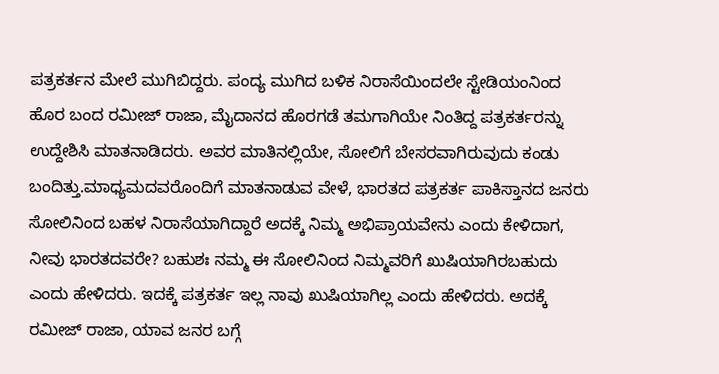ಪತ್ರಕರ್ತನ ಮೇಲೆ ಮುಗಿಬಿದ್ದರು. ಪಂದ್ಯ ಮುಗಿದ ಬಳಿಕ ನಿರಾಸೆಯಿಂದಲೇ ಸ್ಟೇಡಿಯಂನಿಂದ ಹೊರ ಬಂದ ರಮೀಜ್‌ ರಾಜಾ, ಮೈದಾನದ ಹೊರಗಡೆ ತಮಗಾಗಿಯೇ ನಿಂತಿದ್ದ ಪತ್ರಕರ್ತರನ್ನು ಉದ್ದೇಶಿಸಿ ಮಾತನಾಡಿದರು. ಅವರ ಮಾತಿನಲ್ಲಿಯೇ, ಸೋಲಿಗೆ ಬೇಸರವಾಗಿರುವುದು ಕಂಡು ಬಂದಿತ್ತು.ಮಾಧ್ಯಮದವರೊಂದಿಗೆ ಮಾತನಾಡುವ ವೇಳೆ, ಭಾರತದ ಪತ್ರಕರ್ತ ಪಾಕಿಸ್ತಾನದ ಜನರು ಸೋಲಿನಿಂದ ಬಹಳ ನಿರಾಸೆಯಾಗಿದ್ದಾರೆ ಅದಕ್ಕೆ ನಿಮ್ಮ ಅಭಿಪ್ರಾಯವೇನು ಎಂದು ಕೇಳಿದಾಗ, ನೀವು ಭಾರತದವರೇ? ಬಹುಶಃ ನಮ್ಮ ಈ ಸೋಲಿನಿಂದ ನಿಮ್ಮವರಿಗೆ ಖುಷಿಯಾಗಿರಬಹುದು ಎಂದು ಹೇಳಿದರು. ಇದಕ್ಕೆ ಪತ್ರಕರ್ತ ಇಲ್ಲ ನಾವು ಖುಷಿಯಾಗಿಲ್ಲ ಎಂದು ಹೇಳಿದರು. ಅದಕ್ಕೆ ರಮೀಜ್‌ ರಾಜಾ, ಯಾವ ಜನರ ಬಗ್ಗೆ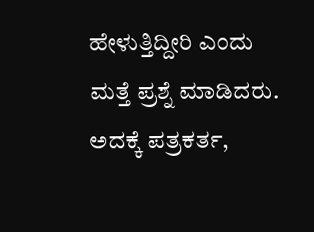ಹೇಳುತ್ತಿದ್ದೀರಿ ಎಂದು ಮತ್ತೆ ಪ್ರಶ್ನೆ ಮಾಡಿದರು. ಅದಕ್ಕೆ ಪತ್ರಕರ್ತ,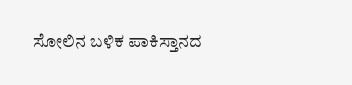ಸೋಲಿನ ಬಳಿಕ ಪಾಕಿಸ್ತಾನದ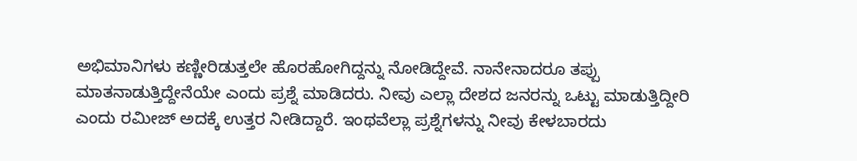ಅಭಿಮಾನಿಗಳು ಕಣ್ಣೀರಿಡುತ್ತಲೇ ಹೊರಹೋಗಿದ್ದನ್ನು ನೋಡಿದ್ದೇವೆ. ನಾನೇನಾದರೂ ತಪ್ಪು ಮಾತನಾಡುತ್ತಿದ್ದೇನೆಯೇ ಎಂದು ಪ್ರಶ್ನೆ ಮಾಡಿದರು. ನೀವು ಎಲ್ಲಾ ದೇಶದ ಜನರನ್ನು ಒಟ್ಟು ಮಾಡುತ್ತಿದ್ದೀರಿ ಎಂದು ರಮೀಜ್‌ ಅದಕ್ಕೆ ಉತ್ತರ ನೀಡಿದ್ದಾರೆ. ಇಂಥವೆಲ್ಲಾ ಪ್ರಶ್ನೆಗಳನ್ನು ನೀವು ಕೇಳಬಾರದು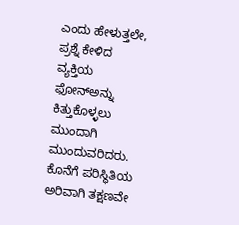ಎಂದು ಹೇಳುತ್ತಲೇ, ಪ್ರಶ್ನೆ ಕೇಳಿದ ವ್ಯಕ್ತಿಯ ಫೋನ್‌ಅನ್ನು ಕಿತ್ತುಕೊಳ್ಳಲು ಮುಂದಾಗಿ ಮುಂದುವರಿದರು. ಕೊನೆಗೆ ಪರಿಸ್ಥಿತಿಯ ಅರಿವಾಗಿ ತಕ್ಷಣವೇ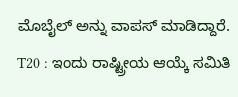ಮೊಬೈಲ್‌ ಅನ್ನು ವಾಪಸ್‌ ಮಾಡಿದ್ದಾರೆ. T20 : ಇಂದು ರಾಷ್ಟ್ರೀಯ ಆಯ್ಕೆ ಸಮಿತಿ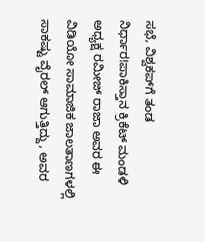ಸಭೆ, ವಿಶ್ವಕಪ್‌ಗೆ ತಂಡ ನಿರ್ಧಾರ!ಪಾಕಿಸ್ತಾನ ಕ್ರಿಕೆಟ್ ಮಂಡಳಿ ಅಧ್ಯಕ್ಷ ರಮೀಜ್ ರಾಜಾ ಅವರ ಈ ವಿಡಿಯೋ ಸಾಮಾಜಿಕ ಜಾಲತಾಣಗಳಲ್ಲಿ ಸಾಕಷ್ಟು ವೈರಲ್ ಆಗುತ್ತಿದ್ದು, ಅವರ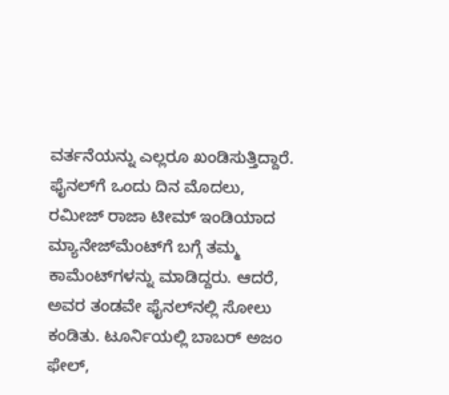ವರ್ತನೆಯನ್ನು ಎಲ್ಲರೂ ಖಂಡಿಸುತ್ತಿದ್ದಾರೆ. ಫೈನಲ್‌ಗೆ ಒಂದು ದಿನ ಮೊದಲು, ರಮೀಜ್ ರಾಜಾ ಟೀಮ್ ಇಂಡಿಯಾದ ಮ್ಯಾನೇಜ್‌ಮೆಂಟ್‌ಗೆ ಬಗ್ಗೆ ತಮ್ಮ ಕಾಮೆಂಟ್‌ಗಳನ್ನು ಮಾಡಿದ್ದರು. ಆದರೆ, ಅವರ ತಂಡವೇ ಫೈನಲ್‌ನಲ್ಲಿ ಸೋಲು ಕಂಡಿತು. ಟೂರ್ನಿಯಲ್ಲಿ ಬಾಬರ್ ಅಜಂ ಫೇಲ್,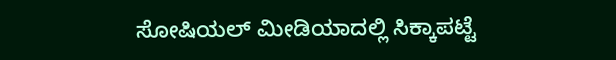ಸೋಷಿಯಲ್ ಮೀಡಿಯಾದಲ್ಲಿ ಸಿಕ್ಕಾಪಟ್ಟೆ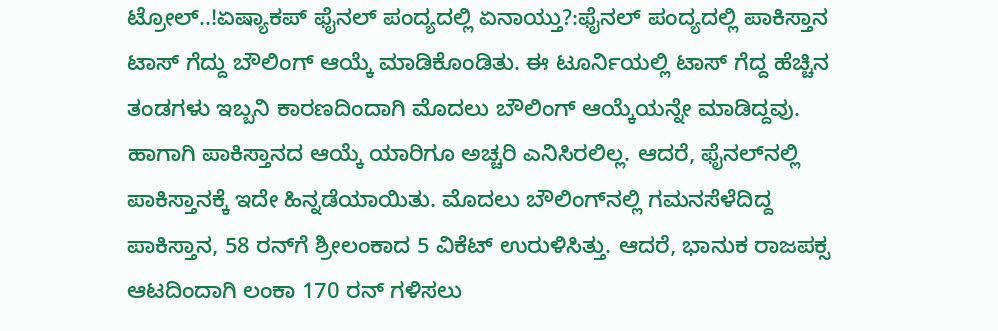ಟ್ರೋಲ್‌..!ಏಷ್ಯಾಕಪ್‌ ಫೈನಲ್‌ ಪಂದ್ಯದಲ್ಲಿ ಏನಾಯ್ತು?:ಫೈನಲ್‌ ಪಂದ್ಯದಲ್ಲಿ ಪಾಕಿಸ್ತಾನ ಟಾಸ್ ಗೆದ್ದು ಬೌಲಿಂಗ್ ಆಯ್ಕೆ ಮಾಡಿಕೊಂಡಿತು. ಈ ಟೂರ್ನಿಯಲ್ಲಿ ಟಾಸ್‌ ಗೆದ್ದ ಹೆಚ್ಚಿನ ತಂಡಗಳು ಇಬ್ಬನಿ ಕಾರಣದಿಂದಾಗಿ ಮೊದಲು ಬೌಲಿಂಗ್‌ ಆಯ್ಕೆಯನ್ನೇ ಮಾಡಿದ್ದವು. ಹಾಗಾಗಿ ಪಾಕಿಸ್ತಾನದ ಆಯ್ಕೆ ಯಾರಿಗೂ ಅಚ್ಚರಿ ಎನಿಸಿರಲಿಲ್ಲ. ಆದರೆ, ಫೈನಲ್‌ನಲ್ಲಿ ಪಾಕಿಸ್ತಾನಕ್ಕೆ ಇದೇ ಹಿನ್ನಡೆಯಾಯಿತು. ಮೊದಲು ಬೌಲಿಂಗ್‌ನಲ್ಲಿ ಗಮನಸೆಳೆದಿದ್ದ ಪಾಕಿಸ್ತಾನ, 58 ರನ್‌ಗೆ ಶ್ರೀಲಂಕಾದ 5 ವಿಕೆಟ್‌ ಉರುಳಿಸಿತ್ತು. ಆದರೆ, ಭಾನುಕ ರಾಜಪಕ್ಸ ಆಟದಿಂದಾಗಿ ಲಂಕಾ 170 ರನ್‌ ಗಳಿಸಲು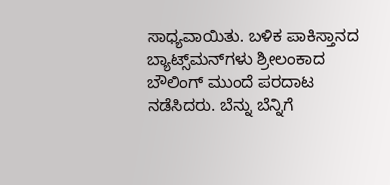ಸಾಧ್ಯವಾಯಿತು. ಬಳಿಕ ಪಾಕಿಸ್ತಾನದ ಬ್ಯಾಟ್ಸ್‌ಮನ್‌ಗಳು ಶ್ರೀಲಂಕಾದ ಬೌಲಿಂಗ್‌ ಮುಂದೆ ಪರದಾಟ ನಡೆಸಿದರು. ಬೆನ್ನು ಬೆನ್ನಿಗೆ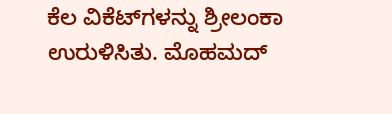ಕೆಲ ವಿಕೆಟ್‌ಗಳನ್ನು ಶ್ರೀಲಂಕಾ ಉರುಳಿಸಿತು. ಮೊಹಮದ್‌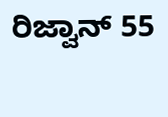ರಿಜ್ವಾನ್‌ 55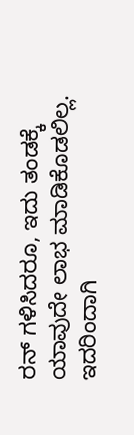ರನ್‌ ಗಳಿಸಿದರೂ, ಇದು ತಂಡಕ್ಕೆ ಯಾವುದೇ ಲಾಭ ಮಾಡಿಕೊಡಲಿಲ್ಲ. ಇದರಿಂದಾಗಿ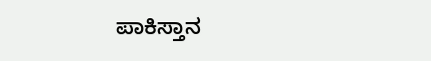ಪಾಕಿಸ್ತಾನ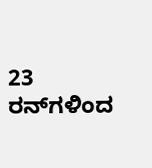23 ರನ್‌ಗಳಿಂದ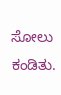ಸೋಲು ಕಂಡಿತು.